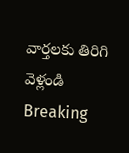వార్తలకు తిరిగి వెళ్లండి
Breaking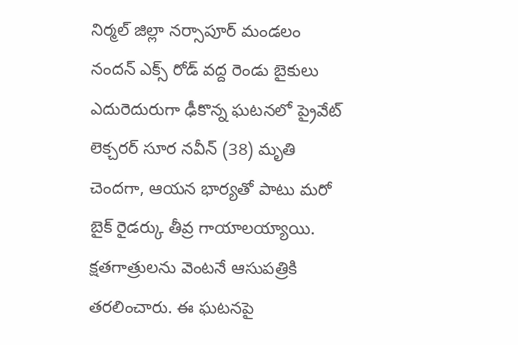నిర్మల్ జిల్లా నర్సాపూర్ మండలం నందన్ ఎక్స్ రోడ్ వద్ద రెండు బైకులు ఎదురెదురుగా ఢీకొన్న ఘటనలో ప్రైవేట్ లెక్చరర్ సూర నవీన్ (38) మృతి చెందగా, ఆయన భార్యతో పాటు మరో బైక్ రైడర్కు తీవ్ర గాయాలయ్యాయి.
క్షతగాత్రులను వెంటనే ఆసుపత్రికి తరలించారు. ఈ ఘటనపై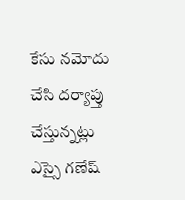కేసు నమోదు చేసి దర్యాప్తు చేస్తున్నట్లు ఎస్సై గణేష్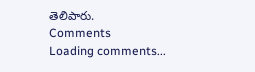తెలిపారు.
Comments
Loading comments...